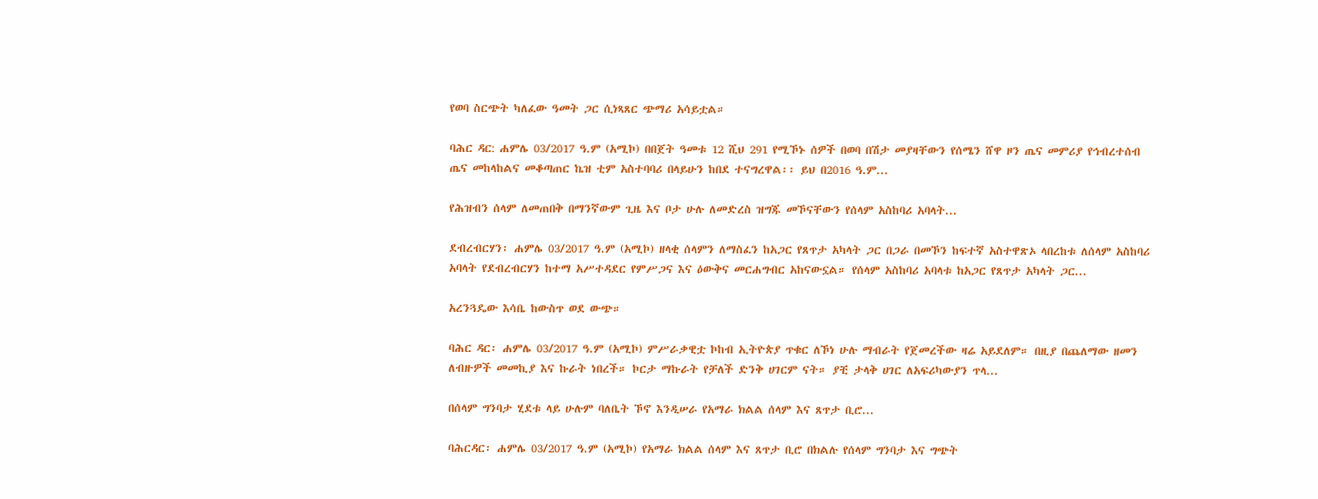የወባ ስርጭት ካለፈው ዓመት ጋር ሲነጻጸር ጭማሪ አሳይቷል።

ባሕር ዳር: ሐምሌ 03/2017 ዓ.ም (አሚኮ) በበጀት ዓመቱ 12 ሺህ 291 የሚኾኑ ሰዎች በወባ በሽታ መያዛቸውን የሰሜን ሸዋ ዞን ጤና መምሪያ የኅብረተሰብ ጤና መከላከልና መቆጣጠር ኬዝ ቲም አስተባባሪ በላይሁን ከበደ ተናግረዋል፡፡ ይህ በ2016 ዓ.ም...

የሕዝብን ሰላም ለመጠበቅ በማንኛውም ጊዜ እና ቦታ ሁሉ ለመድረስ ዝግጁ መኾናቸውን የሰላም አስከባሪ አባላት...

ደብረብርሃን፡ ሐምሌ 03/2017 ዓ.ም (አሚኮ) ዘላቂ ሰላምን ለማስፈን ከአጋር የጸጥታ አካላት ጋር በጋራ በመኾን ከፍተኛ አስተዋጽኦ ላበረከቱ ለሰላም አስከባሪ አባላት የደብረብርሃን ከተማ አሥተዳደር የምሥጋና እና ዕውቅና መርሐግብር አከናውኗል። የሰላም አስከባሪ አባላቱ ከአጋር የጸጥታ አካላት ጋር...

አረንጓዴው እሳቤ ከውስጥ ወደ ውጭ።

ባሕር ዳር፡ ሐምሌ 03/2017 ዓ.ም (አሚኮ) ምሥራቃዊቷ ኮከብ ኢትዮጵያ ጥቁር ለኾነ ሁሉ ማብራት የጀመረችው ዛሬ አይደለም። በዚያ በጨለማው ዘመን ለብዙዎች መመኪያ እና ኩራት ነበረች። ኮርታ ማኩራት የቻለች ድንቅ ሀገርም ናት። ያቺ ታላቅ ሀገር ለአፍሪካውያን ጥላ...

በሰላም ግንባታ ሂደቱ ላይ ሁሉም ባለቤት ኾኖ እንዲሠራ የአማራ ክልል ሰላም እና ጸጥታ ቢሮ...

ባሕርዳር፡ ሐምሌ 03/2017 ዓ.ም (አሚኮ) የአማራ ክልል ሰላም እና ጸጥታ ቢሮ በክልሉ የሰላም ግንባታ እና ግጭት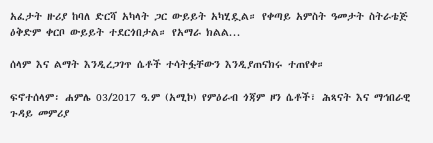አፈታት ዙሪያ ከባለ ድርሻ አካላት ጋር ውይይት አካሂዷል። የቀጣይ አምስት ዓመታት ስትራቴጅ ዕቅድም ቀርቦ ውይይት ተደርጎበታል። የአማራ ክልል...

ሰላም እና ልማት እንዲረጋገጥ ሴቶች ተሳትፏቸውን እንዲያጠናክሩ ተጠየቀ።

ፍኖተሰላም፡ ሐምሌ 03/2017 ዓ.ም (አሚኮ) የምዕራብ ጎጃም ዞን ሴቶች፣ ሕጻናት እና ማኅበራዊ ጉዳይ መምሪያ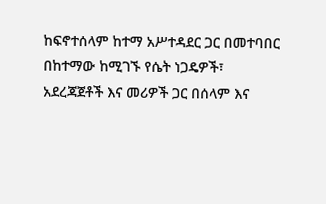ከፍኖተሰላም ከተማ አሥተዳደር ጋር በመተባበር በከተማው ከሚገኙ የሴት ነጋዴዎች፣ አደረጃጀቶች እና መሪዎች ጋር በሰላም እና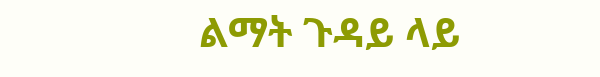ልማት ጉዳይ ላይ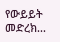የውይይት መድረክ...